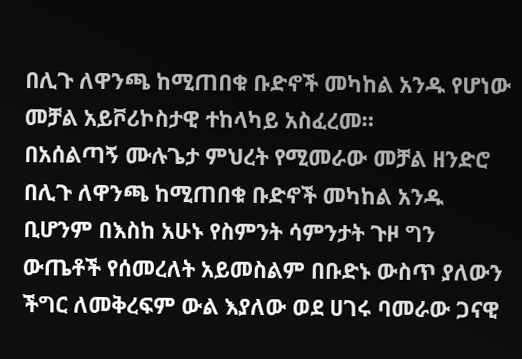በሊጉ ለዋንጫ ከሚጠበቁ ቡድኖች መካከል አንዱ የሆነው መቻል አይቮሪኮስታዊ ተከላካይ አስፈረመ።
በአሰልጣኝ ሙሉጌታ ምህረት የሚመራው መቻል ዘንድሮ በሊጉ ለዋንጫ ከሚጠበቁ ቡድኖች መካከል አንዱ ቢሆንም በእስከ አሁኑ የስምንት ሳምንታት ጉዞ ግን ውጤቶች የሰመረለት አይመስልም በቡድኑ ውስጥ ያለውን ችግር ለመቅረፍም ውል እያለው ወደ ሀገሩ ባመራው ጋናዊ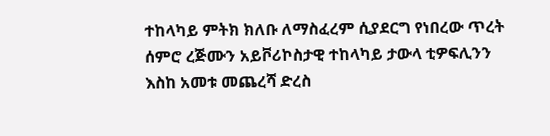ተከላካይ ምትክ ክለቡ ለማስፈረም ሲያደርግ የነበረው ጥረት ሰምሮ ረጅሙን አይቮሪኮስታዊ ተከላካይ ታውላ ቲዎፍሊንን እስከ አመቱ መጨረሻ ድረስ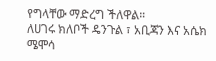የግላቸው ማድረግ ችለዋል።
ለሀገሩ ክለቦች ዴንጉል ፣ አቢጃን እና አሴክ ሜሞሳ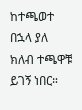ከተጫወተ በኋላ ያለ ክለብ ተጫዋቹ ይገኝ ነበር።